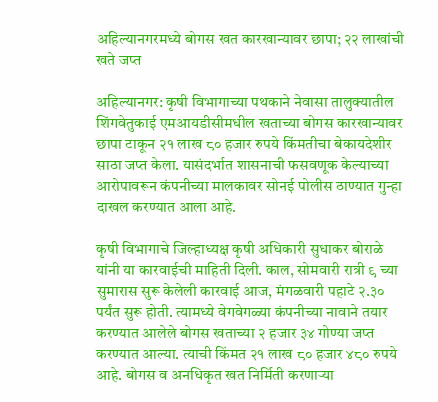अहिल्यानगरमध्ये बोगस खत कारखान्यावर छापा; २२ लाखांची खते जप्त

अहिल्यानगर: कृषी विभागाच्या पथकाने नेवासा तालुक्यातील शिंगवेतुकाई एमआयडीसीमधील खताच्या बोगस कारखान्यावर छापा टाकून २१ लाख ८० हजार रुपये किंमतीचा बेकायदेशीर साठा जप्त केला. यासंदर्भात शासनाची फसवणूक केल्याच्या आरोपावरून कंपनीच्या मालकावर सोनई पोलीस ठाण्यात गुन्हा दाखल करण्यात आला आहे.

कृषी विभागाचे जिल्हाध्यक्ष कृषी अधिकारी सुधाकर बोराळे यांनी या कारवाईची माहिती दिली. काल, सोमवारी रात्री ९ च्या सुमारास सुरू केलेली कारवाई आज, मंगळवारी पहाटे २.३० पर्यंत सुरू होती. त्यामध्ये वेगवेगळ्या कंपनीच्या नावाने तयार करण्यात आलेले बोगस खताच्या २ हजार ३४ गोण्या जप्त करण्यात आल्या. त्याची किंमत २१ लाख ८० हजार ४८० रुपये आहे. बोगस व अनधिकृत खत निर्मिती करणाऱ्या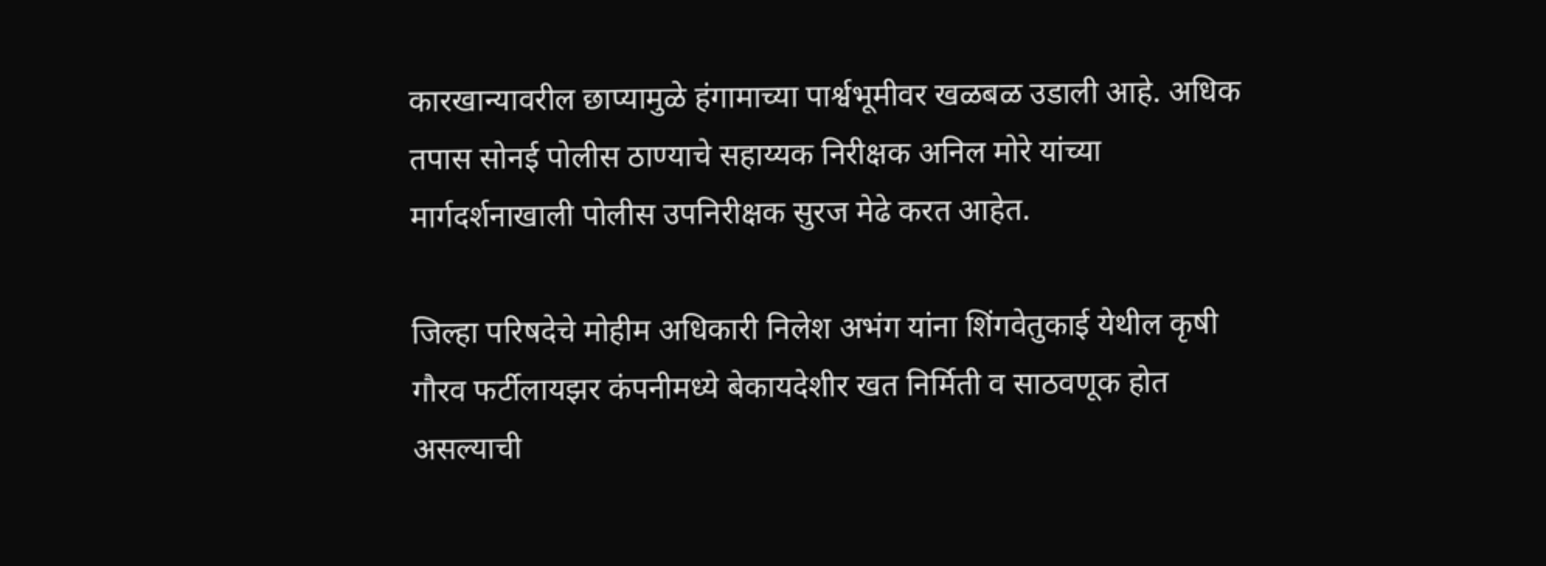कारखान्यावरील छाप्यामुळे हंगामाच्या पार्श्वभूमीवर खळबळ उडाली आहे. अधिक तपास सोनई पोलीस ठाण्याचे सहाय्यक निरीक्षक अनिल मोरे यांच्या मार्गदर्शनाखाली पोलीस उपनिरीक्षक सुरज मेढे करत आहेत.

जिल्हा परिषदेचे मोहीम अधिकारी निलेश अभंग यांना शिंगवेतुकाई येथील कृषी गौरव फर्टीलायझर कंपनीमध्ये बेकायदेशीर खत निर्मिती व साठवणूक होत असल्याची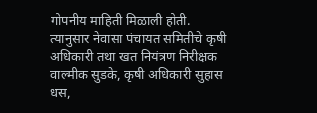गोपनीय माहिती मिळाली होती. त्यानुसार नेवासा पंचायत समितीचे कृषी अधिकारी तथा खत नियंत्रण निरीक्षक वाल्मीक सुडके, कृषी अधिकारी सुहास धस,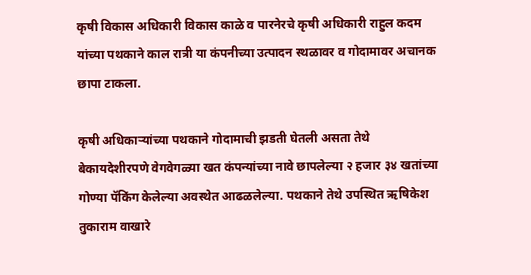कृषी विकास अधिकारी विकास काळे व पारनेरचे कृषी अधिकारी राहुल कदम यांच्या पथकाने काल रात्री या कंपनीच्या उत्पादन स्थळावर व गोदामावर अचानक छापा टाकला.

कृषी अधिकाऱ्यांच्या पथकाने गोदामाची झडती घेतली असता तेथे बेकायदेशीरपणे वेगवेगळ्या खत कंपन्यांच्या नावे छापलेल्या २ हजार ३४ खतांच्या गोण्या पॅकिंग केलेल्या अवस्थेत आढळलेल्या. पथकाने तेथे उपस्थित ऋषिकेश तुकाराम वाखारे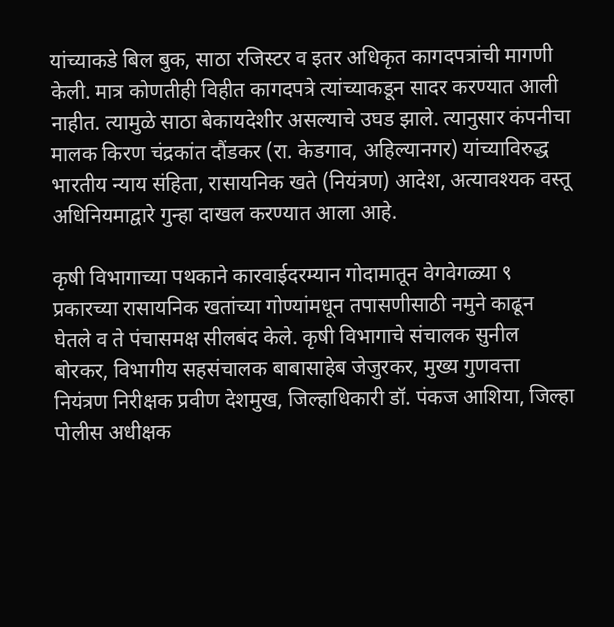यांच्याकडे बिल बुक, साठा रजिस्टर व इतर अधिकृत कागदपत्रांची मागणी केली. मात्र कोणतीही विहीत कागदपत्रे त्यांच्याकडून सादर करण्यात आली नाहीत. त्यामुळे साठा बेकायदेशीर असल्याचे उघड झाले. त्यानुसार कंपनीचा मालक किरण चंद्रकांत दौंडकर (रा. केडगाव, अहिल्यानगर) यांच्याविरुद्ध भारतीय न्याय संहिता, रासायनिक खते (नियंत्रण) आदेश, अत्यावश्यक वस्तू अधिनियमाद्वारे गुन्हा दाखल करण्यात आला आहे.

कृषी विभागाच्या पथकाने कारवाईदरम्यान गोदामातून वेगवेगळ्या ९ प्रकारच्या रासायनिक खतांच्या गोण्यांमधून तपासणीसाठी नमुने काढून घेतले व ते पंचासमक्ष सीलबंद केले. कृषी विभागाचे संचालक सुनील बोरकर, विभागीय सहसंचालक बाबासाहेब जेजुरकर, मुख्य गुणवत्ता नियंत्रण निरीक्षक प्रवीण देशमुख, जिल्हाधिकारी डॉ. पंकज आशिया, जिल्हा पोलीस अधीक्षक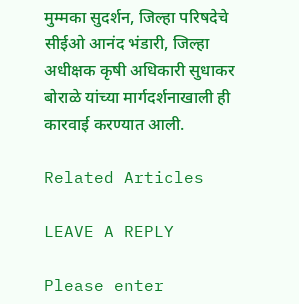मुम्मका सुदर्शन, जिल्हा परिषदेचे सीईओ आनंद भंडारी, जिल्हा अधीक्षक कृषी अधिकारी सुधाकर बोराळे यांच्या मार्गदर्शनाखाली ही कारवाई करण्यात आली.

Related Articles

LEAVE A REPLY

Please enter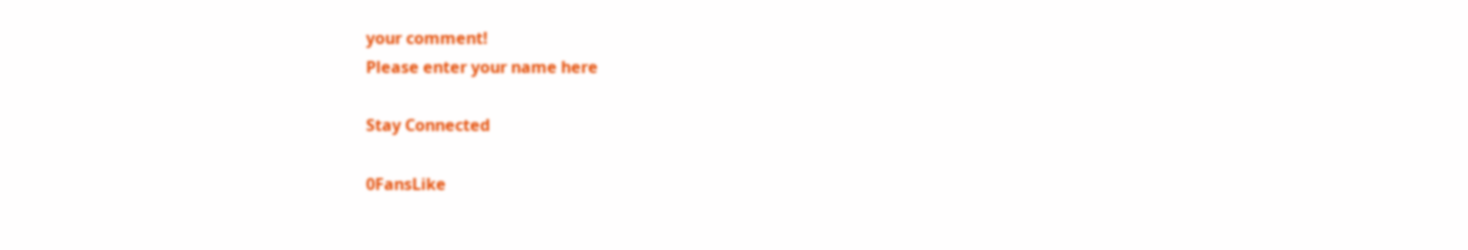your comment!
Please enter your name here

Stay Connected

0FansLike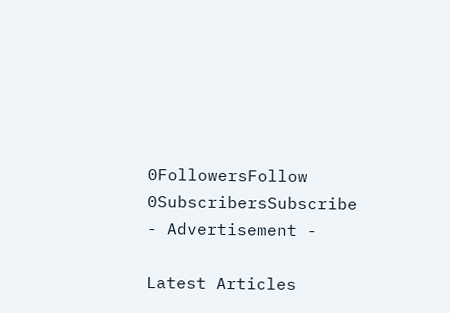0FollowersFollow
0SubscribersSubscribe
- Advertisement -

Latest Articles